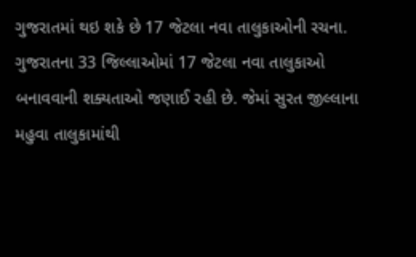ગુજરાતમાં થઇ શકે છે 17 જેટલા નવા તાલુકાઓની રચના.
ગુજરાતના 33 જિલ્લાઓમાં 17 જેટલા નવા તાલુકાઓ બનાવવાની શક્યતાઓ જણાઈ રહી છે. જેમાં સુરત જીલ્લાના મહુવા તાલુકામાંથી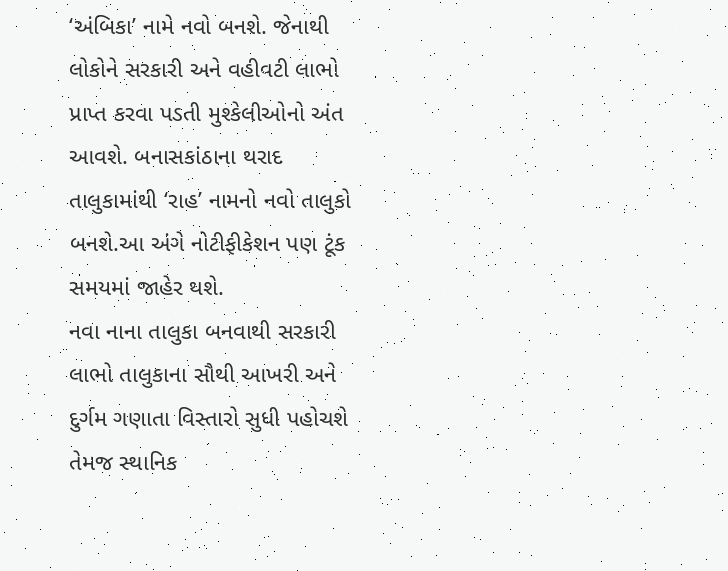‘અંબિકા’ નામે નવો બનશે. જેનાથી લોકોને સરકારી અને વહીવટી લાભો પ્રાપ્ત કરવા પડતી મુશ્કેલીઓનો અંત આવશે. બનાસકાંઠાના થરાદ તાલુકામાંથી ‘રાહ’ નામનો નવો તાલુકો બનશે.આ અંગે નોટીફીકેશન પણ ટૂંક સમયમાં જાહેર થશે.
નવા નાના તાલુકા બનવાથી સરકારી લાભો તાલુકાના સૌથી આખરી અને દુર્ગમ ગણાતા વિસ્તારો સુધી પહોચશે તેમજ સ્થાનિક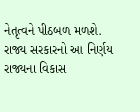નેતૃત્વને પીઠબળ મળશે. રાજ્ય સરકારનો આ નિર્ણય રાજ્યના વિકાસ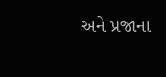અને પ્રજાના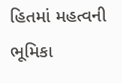હિતમાં મહત્વની ભૂમિકા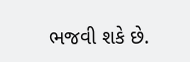ભજવી શકે છે.